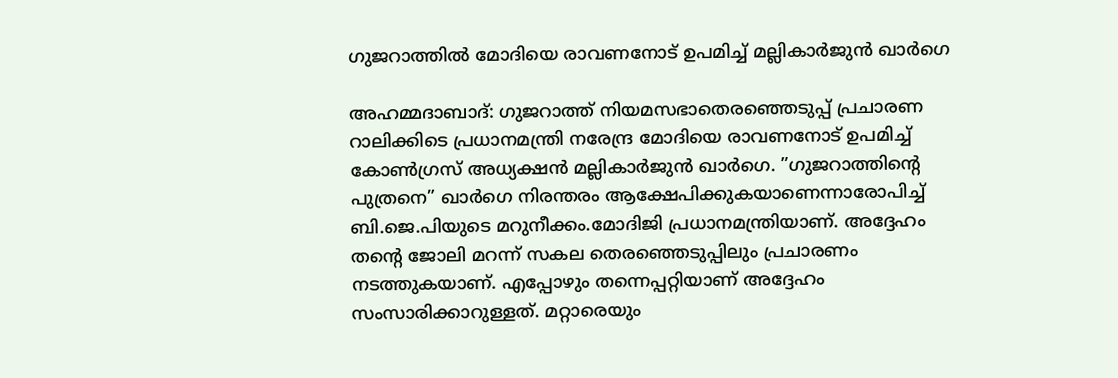ഗുജറാത്തില്‍ മോദിയെ രാവണനോട് ഉപമിച്ച് മല്ലികാര്‍ജുന്‍ ഖാര്‍ഗെ

അഹമ്മദാബാദ്: ഗുജറാത്ത് നിയമസഭാതെരഞ്ഞെടുപ്പ് പ്രചാരണ റാലിക്കിടെ പ്രധാനമന്ത്രി നരേന്ദ്ര മോദിയെ രാവണനോട് ഉപമിച്ച് കോണ്‍ഗ്രസ് അധ്യക്ഷന്‍ മല്ലികാര്‍ജുന്‍ ഖാര്‍ഗെ. ”ഗുജറാത്തിന്റെ പുത്രനെ” ഖാര്‍ഗെ നിരന്തരം ആക്ഷേപിക്കുകയാണെന്നാരോപിച്ച് ബി.ജെ.പിയുടെ മറുനീക്കം.മോദിജി പ്രധാനമന്ത്രിയാണ്. അദ്ദേഹം തന്റെ ജോലി മറന്ന് സകല തെരഞ്ഞെടുപ്പിലും പ്രചാരണം നടത്തുകയാണ്. എപ്പോഴും തന്നെപ്പറ്റിയാണ് അദ്ദേഹം സംസാരിക്കാറുള്ളത്. മറ്റാരെയും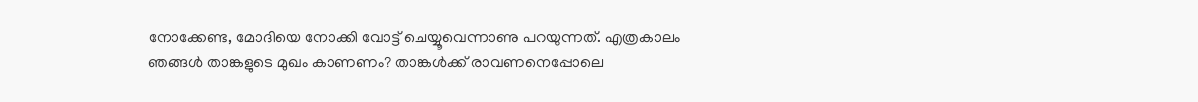നോക്കേണ്ട, മോദിയെ നോക്കി വോട്ട് ചെയ്യൂവെന്നാണു പറയുന്നത്. എത്രകാലം ഞങ്ങള്‍ താങ്കളുടെ മുഖം കാണണം? താങ്കള്‍ക്ക് രാവണനെപ്പോലെ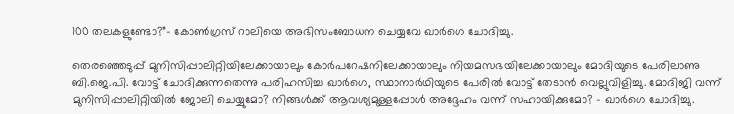100 തലകളുണ്ടോ?”- കോണ്‍ഗ്രസ് റാലിയെ അഭിസംബോധന ചെയ്യവേ ഖാര്‍ഗെ ചോദിച്ചു.

തെരഞ്ഞെടുപ്പ് മുനിസിപ്പാലിറ്റിയിലേക്കായാലും കോര്‍പറേഷനിലേക്കായാലും നിയമസഭയിലേക്കായാലും മോദിയുടെ പേരിലാണു ബി.ജെ.പി. വോട്ട് ചോദിക്കുന്നതെന്നു പരിഹസിച്ച ഖാര്‍ഗെ, സ്ഥാനാര്‍ഥിയുടെ പേരില്‍ വോട്ട് തേടാന്‍ വെല്ലുവിളിച്ചു. മോദിജി വന്ന് മുനിസിപ്പാലിറ്റിയില്‍ ജോലി ചെയ്യുമോ? നിങ്ങള്‍ക്ക് ആവശ്യമുള്ളപ്പോള്‍ അദ്ദേഹം വന്ന് സഹായിക്കുമോ? – ഖാര്‍ഗെ ചോദിച്ചു.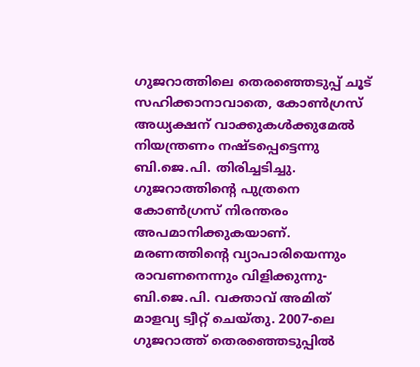ഗുജറാത്തിലെ തെരഞ്ഞെടുപ്പ് ചൂട് സഹിക്കാനാവാതെ, കോണ്‍ഗ്രസ് അധ്യക്ഷന് വാക്കുകള്‍ക്കുമേല്‍ നിയന്ത്രണം നഷ്ടപ്പെട്ടെന്നു ബി.ജെ.പി. തിരിച്ചടിച്ചു. ഗുജറാത്തിന്റെ പുത്രനെ കോണ്‍ഗ്രസ് നിരന്തരം അപമാനിക്കുകയാണ്. മരണത്തിന്റെ വ്യാപാരിയെന്നും രാവണനെന്നും വിളിക്കുന്നു- ബി.ജെ.പി. വക്താവ് അമിത് മാളവ്യ ട്വീറ്റ് ചെയ്തു. 2007-ലെ ഗുജറാത്ത് തെരഞ്ഞെടുപ്പില്‍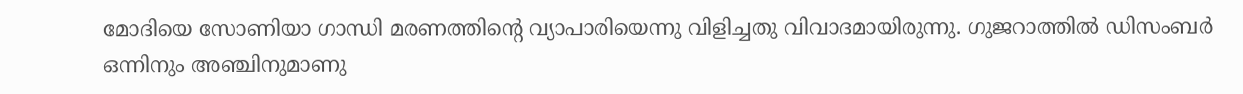മോദിയെ സോണിയാ ഗാന്ധി മരണത്തിന്റെ വ്യാപാരിയെന്നു വിളിച്ചതു വിവാദമായിരുന്നു. ഗുജറാത്തില്‍ ഡിസംബര്‍ ഒന്നിനും അഞ്ചിനുമാണു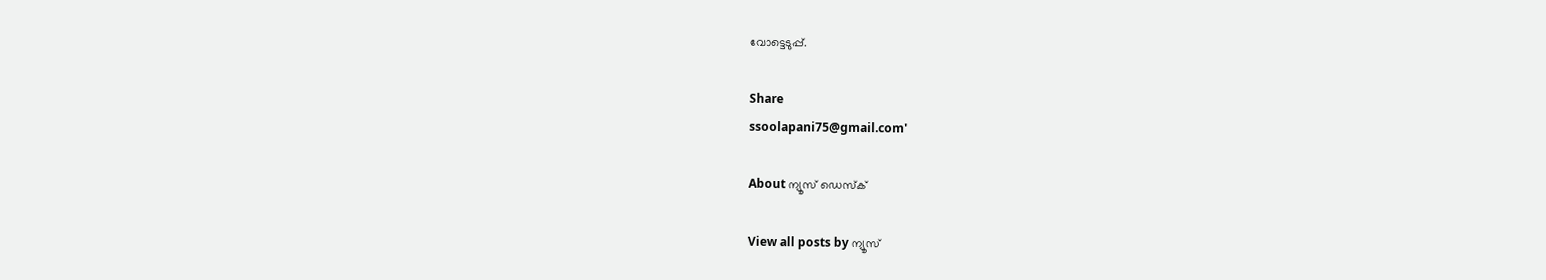വോട്ടെടുപ്പ്.

Share
ssoolapani75@gmail.com'

About ന്യൂസ് ഡെസ്ക്

View all posts by ന്യൂസ്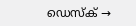ഡെസ്ക് →